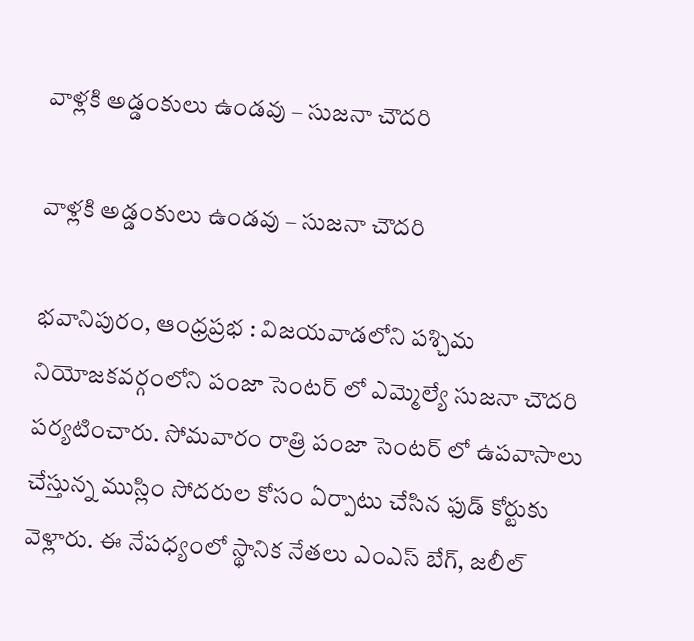వాళ్లకి అడ్డంకులు ఉండవు – సుజనా చౌదరి

వాళ్లకి అడ్డంకులు ఉండవు – సుజనా చౌదరి

భవానిపురం, ఆంధ్రప్రభ : విజయవాడలోని పశ్చిమ నియోజకవర్గంలోని పంజా సెంటర్ లో ఎమ్మెల్యే సుజనా చౌదరి పర్యటించారు. సోమవారం రాత్రి పంజా సెంటర్ లో ఉపవాసాలు చేస్తున్న ముస్లిం సోదరుల కోసం ఏర్పాటు చేసిన ఫుడ్ కోర్టుకు వెళ్లారు. ఈ నేపధ్యంలో స్థానిక నేతలు ఎంఎస్ బేగ్, జలీల్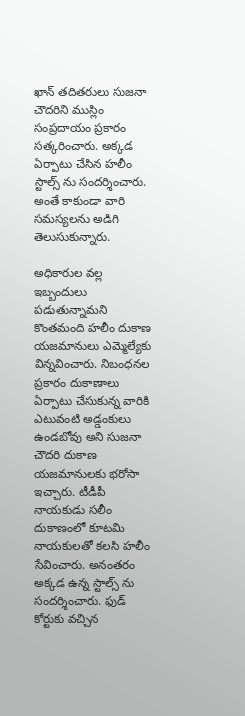ఖాన్ తదితరులు సుజనా చౌదరిని ముస్లిం సంప్రదాయం ప్రకారం సత్కరించారు. అక్కడ ఏర్పాటు చేసిన హలీం స్టాల్స్ ను సందర్శించారు. అంతే కాకుండా వారి సమస్యలను అడిగి తెలుసుకున్నారు.

అధికారుల వల్ల ఇబ్బందులు పడుతున్నామని కొంతమంది హలీం దుకాణ యజమానులు ఎమ్మెల్యేకు విన్నవించారు. నిబంధనల ప్రకారం దుకాణాలు ఏర్పాటు చేసుకున్న వారికి ఎటువంటి అడ్డంకులు ఉండబోవు అని సుజనా చౌదరి దుకాణ యజమానులకు భరోసా ఇచ్చారు. టీడీపీ నాయకుడు సలీం దుకాణంలో కూటమి నాయకులతో కలసి హలీం సేవించారు. అనంతరం అక్కడ ఉన్న స్టాల్స్ ను సందర్శించారు. ఫుడ్ కోర్టుకు వచ్చిన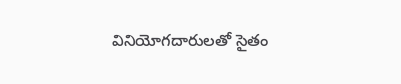వినియోగదారులతో సైతం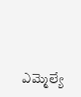ఎమ్మెల్యే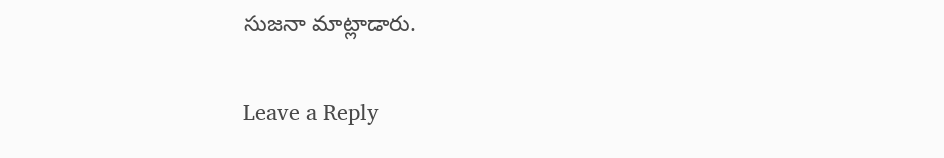సుజనా మాట్లాడారు.

Leave a Reply